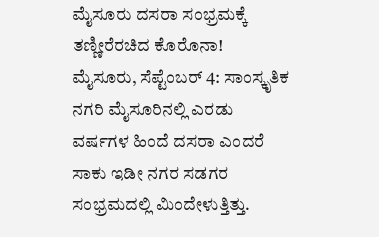ಮೈಸೂರು ದಸರಾ ಸಂಭ್ರಮಕ್ಕೆ ತಣ್ಣೀರೆರಚಿದ ಕೊರೊನಾ!
ಮೈಸೂರು, ಸೆಪ್ಟೆಂಬರ್ 4: ಸಾಂಸ್ಕೃತಿಕ ನಗರಿ ಮೈಸೂರಿನಲ್ಲಿ ಎರಡು ವರ್ಷಗಳ ಹಿಂದೆ ದಸರಾ ಎಂದರೆ ಸಾಕು ಇಡೀ ನಗರ ಸಡಗರ ಸಂಭ್ರಮದಲ್ಲಿ ಮಿಂದೇಳುತ್ತಿತ್ತು.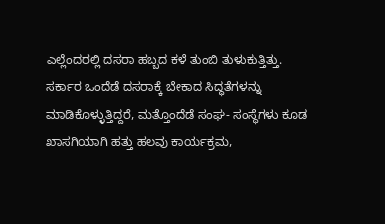ಎಲ್ಲೆಂದರಲ್ಲಿ ದಸರಾ ಹಬ್ಬದ ಕಳೆ ತುಂಬಿ ತುಳುಕುತ್ತಿತ್ತು.
ಸರ್ಕಾರ ಒಂದೆಡೆ ದಸರಾಕ್ಕೆ ಬೇಕಾದ ಸಿದ್ಧತೆಗಳನ್ನು ಮಾಡಿಕೊಳ್ಳುತ್ತಿದ್ದರೆ, ಮತ್ತೊಂದೆಡೆ ಸಂಘ- ಸಂಸ್ಥೆಗಳು ಕೂಡ ಖಾಸಗಿಯಾಗಿ ಹತ್ತು ಹಲವು ಕಾರ್ಯಕ್ರಮ,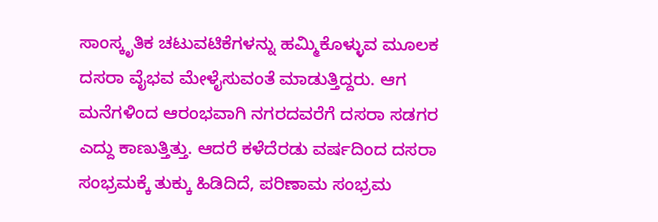ಸಾಂಸ್ಕೃತಿಕ ಚಟುವಟಿಕೆಗಳನ್ನು ಹಮ್ಮಿಕೊಳ್ಳುವ ಮೂಲಕ ದಸರಾ ವೈಭವ ಮೇಳೈಸುವಂತೆ ಮಾಡುತ್ತಿದ್ದರು. ಆಗ ಮನೆಗಳಿಂದ ಆರಂಭವಾಗಿ ನಗರದವರೆಗೆ ದಸರಾ ಸಡಗರ ಎದ್ದು ಕಾಣುತ್ತಿತ್ತು. ಆದರೆ ಕಳೆದೆರಡು ವರ್ಷದಿಂದ ದಸರಾ ಸಂಭ್ರಮಕ್ಕೆ ತುಕ್ಕು ಹಿಡಿದಿದೆ, ಪರಿಣಾಮ ಸಂಭ್ರಮ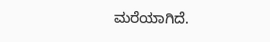ಮರೆಯಾಗಿದೆ.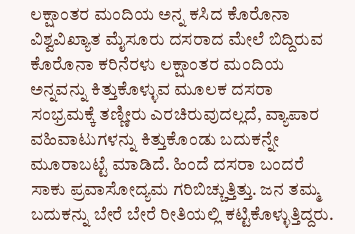ಲಕ್ಷಾಂತರ ಮಂದಿಯ ಅನ್ನ ಕಸಿದ ಕೊರೊನಾ
ವಿಶ್ವವಿಖ್ಯಾತ ಮೈಸೂರು ದಸರಾದ ಮೇಲೆ ಬಿದ್ದಿರುವ ಕೊರೊನಾ ಕರಿನೆರಳು ಲಕ್ಷಾಂತರ ಮಂದಿಯ ಅನ್ನವನ್ನು ಕಿತ್ತುಕೊಳ್ಳುವ ಮೂಲಕ ದಸರಾ ಸಂಭ್ರಮಕ್ಕೆ ತಣ್ಣೀರು ಎರಚಿರುವುದಲ್ಲದೆ, ವ್ಯಾಪಾರ ವಹಿವಾಟುಗಳನ್ನು ಕಿತ್ತುಕೊಂಡು ಬದುಕನ್ನೇ ಮೂರಾಬಟ್ಟೆ ಮಾಡಿದೆ. ಹಿಂದೆ ದಸರಾ ಬಂದರೆ ಸಾಕು ಪ್ರವಾಸೋದ್ಯಮ ಗರಿಬಿಚ್ಚುತ್ತಿತ್ತು. ಜನ ತಮ್ಮ ಬದುಕನ್ನು ಬೇರೆ ಬೇರೆ ರೀತಿಯಲ್ಲಿ ಕಟ್ಟಿಕೊಳ್ಳುತ್ತಿದ್ದರು.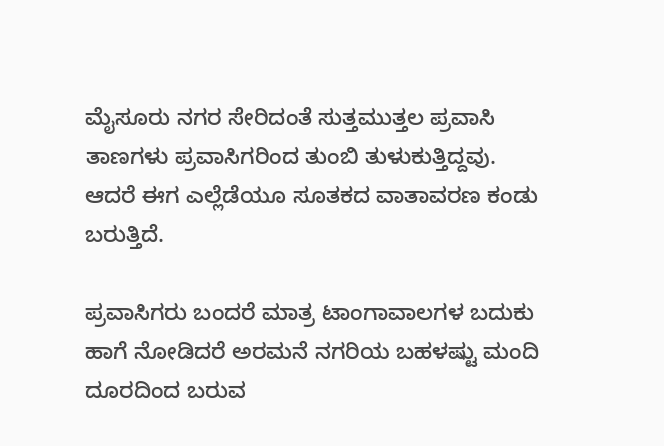ಮೈಸೂರು ನಗರ ಸೇರಿದಂತೆ ಸುತ್ತಮುತ್ತಲ ಪ್ರವಾಸಿ ತಾಣಗಳು ಪ್ರವಾಸಿಗರಿಂದ ತುಂಬಿ ತುಳುಕುತ್ತಿದ್ದವು. ಆದರೆ ಈಗ ಎಲ್ಲೆಡೆಯೂ ಸೂತಕದ ವಾತಾವರಣ ಕಂಡು ಬರುತ್ತಿದೆ.

ಪ್ರವಾಸಿಗರು ಬಂದರೆ ಮಾತ್ರ ಟಾಂಗಾವಾಲಗಳ ಬದುಕು
ಹಾಗೆ ನೋಡಿದರೆ ಅರಮನೆ ನಗರಿಯ ಬಹಳಷ್ಟು ಮಂದಿ ದೂರದಿಂದ ಬರುವ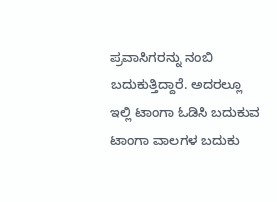ಪ್ರವಾಸಿಗರನ್ನು ನಂಬಿ ಬದುಕುತ್ತಿದ್ದಾರೆ. ಅದರಲ್ಲೂ ಇಲ್ಲಿ ಟಾಂಗಾ ಓಡಿಸಿ ಬದುಕುವ ಟಾಂಗಾ ವಾಲಗಳ ಬದುಕು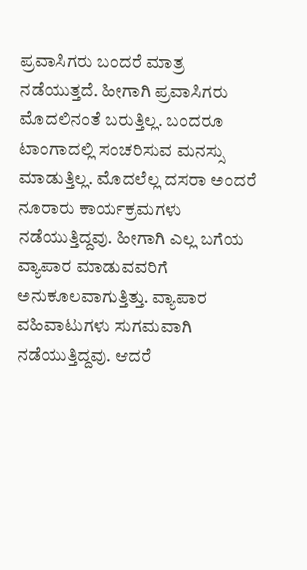ಪ್ರವಾಸಿಗರು ಬಂದರೆ ಮಾತ್ರ ನಡೆಯುತ್ತದೆ. ಹೀಗಾಗಿ ಪ್ರವಾಸಿಗರು ಮೊದಲಿನಂತೆ ಬರುತ್ತಿಲ್ಲ. ಬಂದರೂ ಟಾಂಗಾದಲ್ಲಿ ಸಂಚರಿಸುವ ಮನಸ್ಸು ಮಾಡುತ್ತಿಲ್ಲ. ಮೊದಲೆಲ್ಲ ದಸರಾ ಅಂದರೆ ನೂರಾರು ಕಾರ್ಯಕ್ರಮಗಳು ನಡೆಯುತ್ತಿದ್ದವು. ಹೀಗಾಗಿ ಎಲ್ಲ ಬಗೆಯ ವ್ಯಾಪಾರ ಮಾಡುವವರಿಗೆ ಅನುಕೂಲವಾಗುತ್ತಿತ್ತು. ವ್ಯಾಪಾರ ವಹಿವಾಟುಗಳು ಸುಗಮವಾಗಿ ನಡೆಯುತ್ತಿದ್ದವು. ಆದರೆ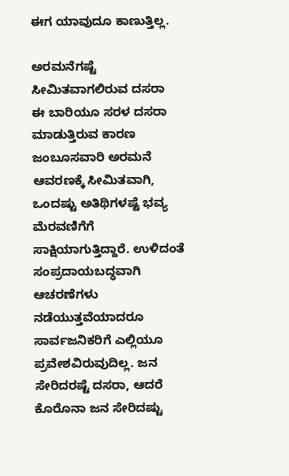ಈಗ ಯಾವುದೂ ಕಾಣುತ್ತಿಲ್ಲ.

ಅರಮನೆಗಷ್ಟೆ ಸೀಮಿತವಾಗಲಿರುವ ದಸರಾ
ಈ ಬಾರಿಯೂ ಸರಳ ದಸರಾ ಮಾಡುತ್ತಿರುವ ಕಾರಣ ಜಂಬೂಸವಾರಿ ಅರಮನೆ ಆವರಣಕ್ಕೆ ಸೀಮಿತವಾಗಿ, ಒಂದಷ್ಟು ಅತಿಥಿಗಳಷ್ಟೆ ಭವ್ಯ ಮೆರವಣಿಗೆಗೆ ಸಾಕ್ಷಿಯಾಗುತ್ತಿದ್ದಾರೆ. ಉಳಿದಂತೆ ಸಂಪ್ರದಾಯಬದ್ಧವಾಗಿ ಆಚರಣೆಗಳು ನಡೆಯುತ್ತವೆಯಾದರೂ ಸಾರ್ವಜನಿಕರಿಗೆ ಎಲ್ಲಿಯೂ ಪ್ರವೇಶವಿರುವುದಿಲ್ಲ. ಜನ ಸೇರಿದರಷ್ಟೆ ದಸರಾ, ಆದರೆ ಕೊರೊನಾ ಜನ ಸೇರಿದಷ್ಟು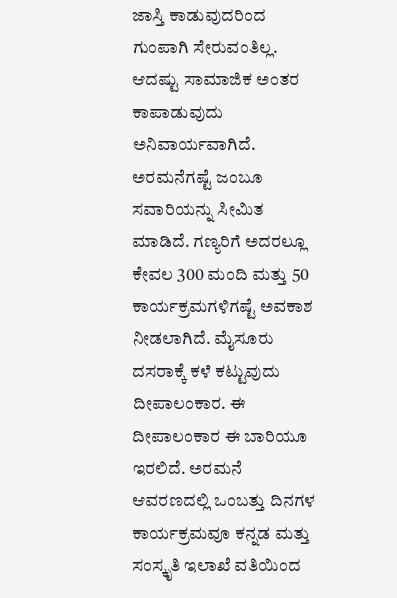ಜಾಸ್ತಿ ಕಾಡುವುದರಿಂದ ಗುಂಪಾಗಿ ಸೇರುವಂತಿಲ್ಲ. ಆದಷ್ಟು ಸಾಮಾಜಿಕ ಅಂತರ ಕಾಪಾಡುವುದು ಅನಿವಾರ್ಯವಾಗಿದೆ. ಅರಮನೆಗಷ್ಟೆ ಜಂಬೂ ಸವಾರಿಯನ್ನು ಸೀಮಿತ ಮಾಡಿದೆ. ಗಣ್ಯರಿಗೆ ಅದರಲ್ಲೂ ಕೇವಲ 300 ಮಂದಿ ಮತ್ತು 50 ಕಾರ್ಯಕ್ರಮಗಳಿಗಷ್ಟೆ ಅವಕಾಶ ನೀಡಲಾಗಿದೆ. ಮೈಸೂರು ದಸರಾಕ್ಕೆ ಕಳೆ ಕಟ್ಟುವುದು ದೀಪಾಲಂಕಾರ. ಈ ದೀಪಾಲಂಕಾರ ಈ ಬಾರಿಯೂ ಇರಲಿದೆ. ಅರಮನೆ ಆವರಣದಲ್ಲಿ ಒಂಬತ್ತು ದಿನಗಳ ಕಾರ್ಯಕ್ರಮವೂ ಕನ್ನಡ ಮತ್ತು ಸಂಸ್ಕೃತಿ ಇಲಾಖೆ ವತಿಯಿಂದ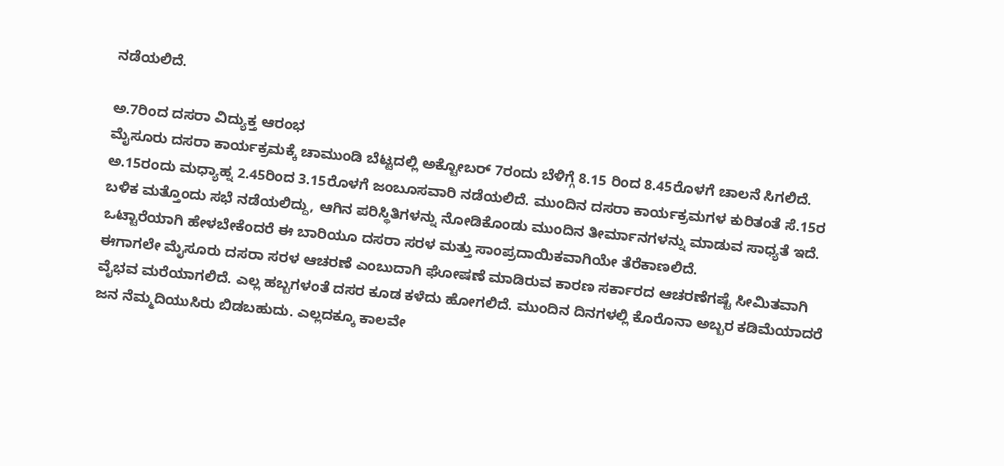ನಡೆಯಲಿದೆ.

ಅ.7ರಿಂದ ದಸರಾ ವಿದ್ಯುಕ್ತ ಆರಂಭ
ಮೈಸೂರು ದಸರಾ ಕಾರ್ಯಕ್ರಮಕ್ಕೆ ಚಾಮುಂಡಿ ಬೆಟ್ಟದಲ್ಲಿ ಅಕ್ಟೋಬರ್ 7ರಂದು ಬೆಳಿಗ್ಗೆ 8.15 ರಿಂದ 8.45ರೊಳಗೆ ಚಾಲನೆ ಸಿಗಲಿದೆ. ಅ.15ರಂದು ಮಧ್ಯಾಹ್ನ 2.45ರಿಂದ 3.15ರೊಳಗೆ ಜಂಬೂಸವಾರಿ ನಡೆಯಲಿದೆ. ಮುಂದಿನ ದಸರಾ ಕಾರ್ಯಕ್ರಮಗಳ ಕುರಿತಂತೆ ಸೆ.15ರ ಬಳಿಕ ಮತ್ತೊಂದು ಸಭೆ ನಡೆಯಲಿದ್ದು, ಆಗಿನ ಪರಿಸ್ಥಿತಿಗಳನ್ನು ನೋಡಿಕೊಂಡು ಮುಂದಿನ ತೀರ್ಮಾನಗಳನ್ನು ಮಾಡುವ ಸಾಧ್ಯತೆ ಇದೆ. ಒಟ್ಟಾರೆಯಾಗಿ ಹೇಳಬೇಕೆಂದರೆ ಈ ಬಾರಿಯೂ ದಸರಾ ಸರಳ ಮತ್ತು ಸಾಂಪ್ರದಾಯಿಕವಾಗಿಯೇ ತೆರೆಕಾಣಲಿದೆ.
ಈಗಾಗಲೇ ಮೈಸೂರು ದಸರಾ ಸರಳ ಆಚರಣೆ ಎಂಬುದಾಗಿ ಘೋಷಣೆ ಮಾಡಿರುವ ಕಾರಣ ಸರ್ಕಾರದ ಆಚರಣೆಗಷ್ಟೆ ಸೀಮಿತವಾಗಿ ವೈಭವ ಮರೆಯಾಗಲಿದೆ. ಎಲ್ಲ ಹಬ್ಬಗಳಂತೆ ದಸರ ಕೂಡ ಕಳೆದು ಹೋಗಲಿದೆ. ಮುಂದಿನ ದಿನಗಳಲ್ಲಿ ಕೊರೊನಾ ಅಬ್ಬರ ಕಡಿಮೆಯಾದರೆ ಜನ ನೆಮ್ಮದಿಯುಸಿರು ಬಿಡಬಹುದು. ಎಲ್ಲದಕ್ಕೂ ಕಾಲವೇ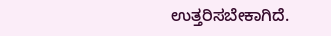ಉತ್ತರಿಸಬೇಕಾಗಿದೆ.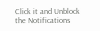Click it and Unblock the Notifications